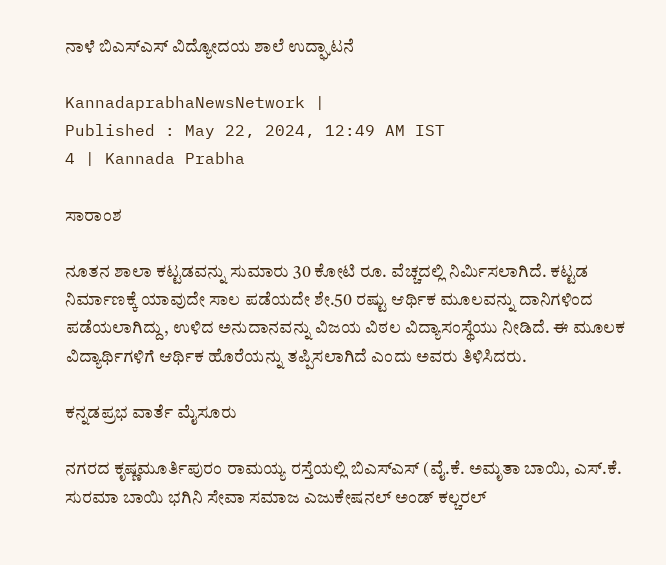ನಾಳೆ ಬಿಎಸ್ಎಸ್ ವಿದ್ಯೋದಯ ಶಾಲೆ ಉದ್ಘಾಟನೆ

KannadaprabhaNewsNetwork |
Published : May 22, 2024, 12:49 AM IST
4 | Kannada Prabha

ಸಾರಾಂಶ

ನೂತನ ಶಾಲಾ ಕಟ್ಟಡವನ್ನು ಸುಮಾರು 30 ಕೋಟಿ ರೂ. ವೆಚ್ಚದಲ್ಲಿ ನಿರ್ಮಿಸಲಾಗಿದೆ. ಕಟ್ಟಡ ನಿರ್ಮಾಣಕ್ಕೆ ಯಾವುದೇ ಸಾಲ ಪಡೆಯದೇ ಶೇ.50 ರಷ್ಟು ಆರ್ಥಿಕ ಮೂಲವನ್ನು ದಾನಿಗಳಿಂದ ಪಡೆಯಲಾಗಿದ್ದು, ಉಳಿದ ಅನುದಾನವನ್ನು ವಿಜಯ ವಿಠಲ ವಿದ್ಯಾಸಂಸ್ಥೆಯು ನೀಡಿದೆ. ಈ ಮೂಲಕ ವಿದ್ಯಾರ್ಥಿಗಳಿಗೆ ಆರ್ಥಿಕ ಹೊರೆಯನ್ನು ತಪ್ಪಿಸಲಾಗಿದೆ ಎಂದು ಅವರು ತಿಳಿಸಿದರು.

ಕನ್ನಡಪ್ರಭ ವಾರ್ತೆ ಮೈಸೂರು

ನಗರದ ಕೃಷ್ಣಮೂರ್ತಿಪುರಂ ರಾಮಯ್ಯ ರಸ್ತೆಯಲ್ಲಿ ಬಿಎಸ್ಎಸ್ (ವೈ.ಕೆ. ಅಮೃತಾ ಬಾಯಿ, ಎಸ್.ಕೆ. ಸುರಮಾ ಬಾಯಿ ಭಗಿನಿ ಸೇವಾ ಸಮಾಜ ಎಜುಕೇಷನಲ್ ಅಂಡ್ ಕಲ್ಚರಲ್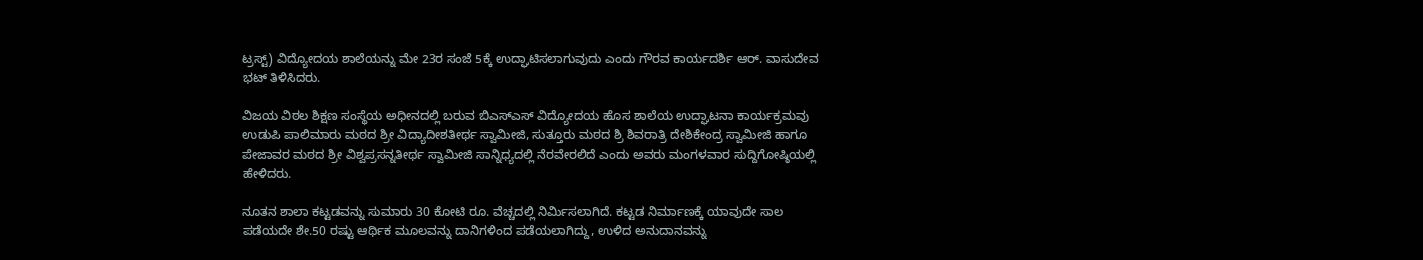ಟ್ರಸ್ಟ್) ವಿದ್ಯೋದಯ ಶಾಲೆಯನ್ನು ಮೇ 23ರ ಸಂಜೆ 5ಕ್ಕೆ ಉದ್ಘಾಟಿಸಲಾಗುವುದು ಎಂದು ಗೌರವ ಕಾರ್ಯದರ್ಶಿ ಆರ್. ವಾಸುದೇವ ಭಟ್ ತಿಳಿಸಿದರು.

ವಿಜಯ ವಿಠಲ ಶಿಕ್ಷಣ ಸಂಸ್ಥೆಯ ಅಧೀನದಲ್ಲಿ ಬರುವ ಬಿಎಸ್ಎಸ್ ವಿದ್ಯೋದಯ ಹೊಸ ಶಾಲೆಯ ಉದ್ಘಾಟನಾ ಕಾರ್ಯಕ್ರಮವು ಉಡುಪಿ ಪಾಲಿಮಾರು ಮಠದ ಶ್ರೀ ವಿದ್ಯಾದೀಶತೀರ್ಥ ಸ್ವಾಮೀಜಿ, ಸುತ್ತೂರು ಮಠದ ಶ್ರಿ ಶಿವರಾತ್ರಿ ದೇಶಿಕೇಂದ್ರ ಸ್ವಾಮೀಜಿ ಹಾಗೂ ಪೇಜಾವರ ಮಠದ ಶ್ರೀ ವಿಶ್ವಪ್ರಸನ್ನತೀರ್ಥ ಸ್ವಾಮೀಜಿ ಸಾನ್ನಿಧ್ಯದಲ್ಲಿ ನೆರವೇರಲಿದೆ ಎಂದು ಅವರು ಮಂಗಳವಾರ ಸುದ್ದಿಗೋಷ್ಠಿಯಲ್ಲಿ ಹೇಳಿದರು.

ನೂತನ ಶಾಲಾ ಕಟ್ಟಡವನ್ನು ಸುಮಾರು 30 ಕೋಟಿ ರೂ. ವೆಚ್ಚದಲ್ಲಿ ನಿರ್ಮಿಸಲಾಗಿದೆ. ಕಟ್ಟಡ ನಿರ್ಮಾಣಕ್ಕೆ ಯಾವುದೇ ಸಾಲ ಪಡೆಯದೇ ಶೇ.50 ರಷ್ಟು ಆರ್ಥಿಕ ಮೂಲವನ್ನು ದಾನಿಗಳಿಂದ ಪಡೆಯಲಾಗಿದ್ದು, ಉಳಿದ ಅನುದಾನವನ್ನು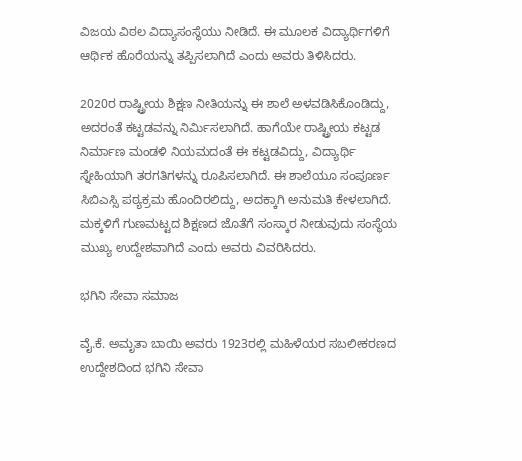ವಿಜಯ ವಿಠಲ ವಿದ್ಯಾಸಂಸ್ಥೆಯು ನೀಡಿದೆ. ಈ ಮೂಲಕ ವಿದ್ಯಾರ್ಥಿಗಳಿಗೆ ಆರ್ಥಿಕ ಹೊರೆಯನ್ನು ತಪ್ಪಿಸಲಾಗಿದೆ ಎಂದು ಅವರು ತಿಳಿಸಿದರು.

2020ರ ರಾಷ್ಟ್ರೀಯ ಶಿಕ್ಷಣ ನೀತಿಯನ್ನು ಈ ಶಾಲೆ ಅಳವಡಿಸಿಕೊಂಡಿದ್ದು, ಅದರಂತೆ ಕಟ್ಟಡವನ್ನು ನಿರ್ಮಿಸಲಾಗಿದೆ. ಹಾಗೆಯೇ ರಾಷ್ಟ್ರೀಯ ಕಟ್ಟಡ ನಿರ್ಮಾಣ ಮಂಡಳಿ ನಿಯಮದಂತೆ ಈ ಕಟ್ಟಡವಿದ್ದು, ವಿದ್ಯಾರ್ಥಿ ಸ್ನೇಹಿಯಾಗಿ ತರಗತಿಗಳನ್ನು ರೂಪಿಸಲಾಗಿದೆ. ಈ ಶಾಲೆಯೂ ಸಂಪೂರ್ಣ ಸಿಬಿಎಸ್ಸಿ ಪಠ್ಯಕ್ರಮ ಹೊಂದಿರಲಿದ್ದು, ಅದಕ್ಕಾಗಿ ಅನುಮತಿ ಕೇಳಲಾಗಿದೆ. ಮಕ್ಕಳಿಗೆ ಗುಣಮಟ್ಟದ ಶಿಕ್ಷಣದ ಜೊತೆಗೆ ಸಂಸ್ಕಾರ ನೀಡುವುದು ಸಂಸ್ಥೆಯ ಮುಖ್ಯ ಉದ್ದೇಶವಾಗಿದೆ ಎಂದು ಅವರು ವಿವರಿಸಿದರು.

ಭಗಿನಿ ಸೇವಾ ಸಮಾಜ

ವೈ.ಕೆ. ಅಮೃತಾ ಬಾಯಿ ಅವರು 1923ರಲ್ಲಿ ಮಹಿಳೆಯರ ಸಬಲೀಕರಣದ ಉದ್ದೇಶದಿಂದ ಭಗಿನಿ ಸೇವಾ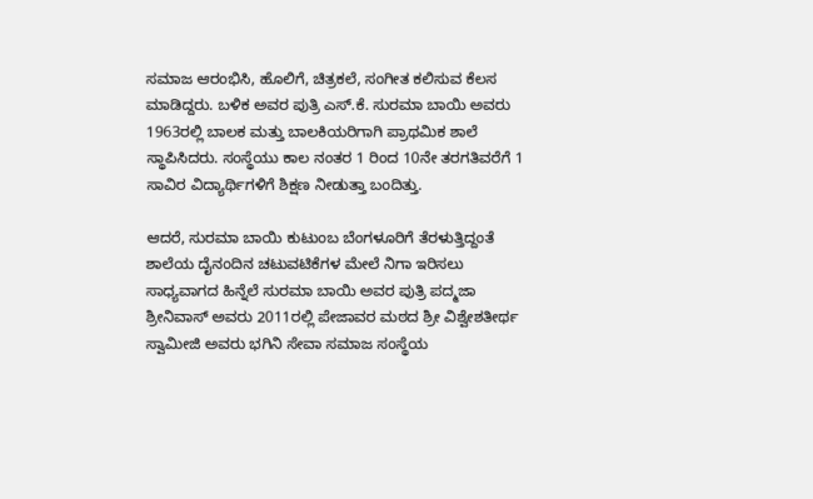ಸಮಾಜ ಆರಂಭಿಸಿ, ಹೊಲಿಗೆ, ಚಿತ್ರಕಲೆ, ಸಂಗೀತ ಕಲಿಸುವ ಕೆಲಸ ಮಾಡಿದ್ದರು. ಬಳಿಕ ಅವರ ಪುತ್ರಿ ಎಸ್.ಕೆ. ಸುರಮಾ ಬಾಯಿ ಅವರು 1963ರಲ್ಲಿ ಬಾಲಕ ಮತ್ತು ಬಾಲಕಿಯರಿಗಾಗಿ ಪ್ರಾಥಮಿಕ ಶಾಲೆ ಸ್ಥಾಪಿಸಿದರು. ಸಂಸ್ಥೆಯು ಕಾಲ ನಂತರ 1 ರಿಂದ 10ನೇ ತರಗತಿವರೆಗೆ 1 ಸಾವಿರ ವಿದ್ಯಾರ್ಥಿಗಳಿಗೆ ಶಿಕ್ಷಣ ನೀಡುತ್ತಾ ಬಂದಿತ್ತು.

ಆದರೆ, ಸುರಮಾ ಬಾಯಿ ಕುಟುಂಬ ಬೆಂಗಳೂರಿಗೆ ತೆರಳುತ್ತಿದ್ದಂತೆ ಶಾಲೆಯ ದೈನಂದಿನ ಚಟುವಟಿಕೆಗಳ ಮೇಲೆ ನಿಗಾ ಇರಿಸಲು ಸಾಧ್ಯವಾಗದ ಹಿನ್ನೆಲೆ ಸುರಮಾ ಬಾಯಿ ಅವರ ಪುತ್ರಿ ಪದ್ಮಜಾ ಶ್ರೀನಿವಾಸ್ ಅವರು 2011ರಲ್ಲಿ ಪೇಜಾವರ ಮಠದ ಶ್ರೀ ವಿಶ್ವೇಶತೀರ್ಥ ಸ್ವಾಮೀಜಿ ಅವರು ಭಗಿನಿ ಸೇವಾ ಸಮಾಜ ಸಂಸ್ಥೆಯ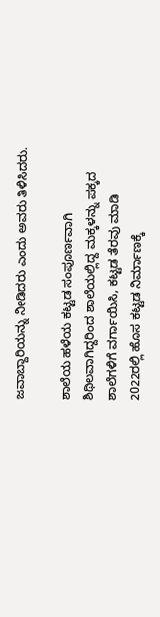ಜವಾಬ್ದಾರಿಯನ್ನು ನೀಡಿದರು ಎಂದು ಅವರು ತಿಳಿಸಿದರು.

ಶಾಲೆಯ ಹಳೆಯ ಕಟ್ಟಡ ಸಂಪೂರ್ಣವಾಗಿ ಶಿಥಿಲವಾಗಿದ್ದರಿಂದ ಶಾಲೆಯಲ್ಲಿದ್ದ ಮಕ್ಕಳನ್ನು ಪಕ್ಕದ ಶಾಲೆಗಳಿಗೆ ವರ್ಗಾಯಿಸಿ, ಕಟ್ಟಡ ತೆರವು ಮಾಡಿ 2022ರಲ್ಲಿ ಹೊಸ ಕಟ್ಟಡ ನಿರ್ಮಾಣಕ್ಕೆ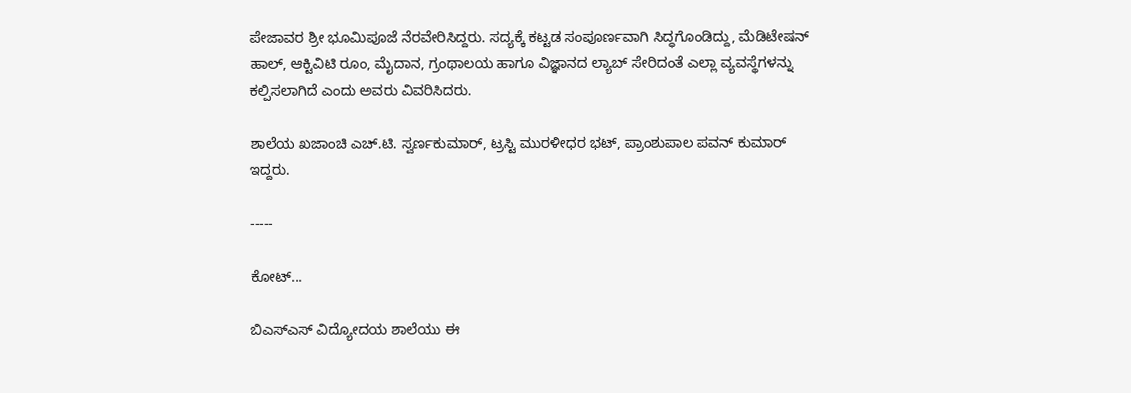ಪೇಜಾವರ ಶ್ರೀ ಭೂಮಿಪೂಜೆ ನೆರವೇರಿಸಿದ್ದರು. ಸದ್ಯಕ್ಕೆ ಕಟ್ಟಡ ಸಂಪೂರ್ಣವಾಗಿ ಸಿದ್ಧಗೊಂಡಿದ್ದು, ಮೆಡಿಟೇಷನ್ ಹಾಲ್, ಆಕ್ಟಿವಿಟಿ ರೂಂ, ಮೈದಾನ, ಗ್ರಂಥಾಲಯ ಹಾಗೂ ವಿಜ್ಞಾನದ ಲ್ಯಾಬ್ ಸೇರಿದಂತೆ ಎಲ್ಲಾ ವ್ಯವಸ್ಥೆಗಳನ್ನು ಕಲ್ಪಿಸಲಾಗಿದೆ ಎಂದು ಅವರು ವಿವರಿಸಿದರು.

ಶಾಲೆಯ ಖಜಾಂಚಿ ಎಚ್.ಟಿ. ಸ್ವರ್ಣಕುಮಾರ್, ಟ್ರಸ್ಟಿ ಮುರಳೀಧರ ಭಟ್, ಪ್ರಾಂಶುಪಾಲ ಪವನ್ ಕುಮಾರ್ ಇದ್ದರು.

-----

ಕೋಟ್...

ಬಿಎಸ್ಎಸ್ ವಿದ್ಯೋದಯ ಶಾಲೆಯು ಈ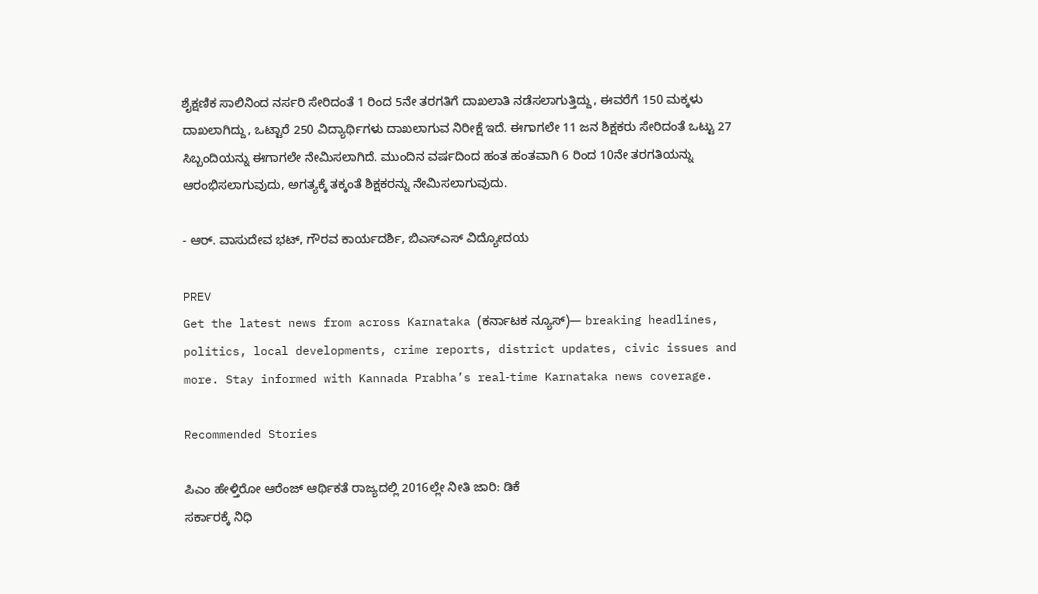ಶೈಕ್ಷಣಿಕ ಸಾಲಿನಿಂದ ನರ್ಸರಿ ಸೇರಿದಂತೆ 1 ರಿಂದ 5ನೇ ತರಗತಿಗೆ ದಾಖಲಾತಿ ನಡೆಸಲಾಗುತ್ತಿದ್ದು, ಈವರೆಗೆ 150 ಮಕ್ಕಳು ದಾಖಲಾಗಿದ್ದು, ಒಟ್ಟಾರೆ 250 ವಿದ್ಯಾರ್ಥಿಗಳು ದಾಖಲಾಗುವ ನಿರೀಕ್ಷೆ ಇದೆ. ಈಗಾಗಲೇ 11 ಜನ ಶಿಕ್ಷಕರು ಸೇರಿದಂತೆ ಒಟ್ಟು 27 ಸಿಬ್ಬಂದಿಯನ್ನು ಈಗಾಗಲೇ ನೇಮಿಸಲಾಗಿದೆ. ಮುಂದಿನ ವರ್ಷದಿಂದ ಹಂತ ಹಂತವಾಗಿ 6 ರಿಂದ 10ನೇ ತರಗತಿಯನ್ನು ಆರಂಭಿಸಲಾಗುವುದು, ಅಗತ್ಯಕ್ಕೆ ತಕ್ಕಂತೆ ಶಿಕ್ಷಕರನ್ನು ನೇಮಿಸಲಾಗುವುದು.

- ಆರ್. ವಾಸುದೇವ ಭಟ್, ಗೌರವ ಕಾರ್ಯದರ್ಶಿ, ಬಿಎಸ್ಎಸ್ ವಿದ್ಯೋದಯ

PREV
Get the latest news from across Karnataka (ಕರ್ನಾಟಕ ನ್ಯೂಸ್)— breaking headlines, politics, local developments, crime reports, district updates, civic issues and more. Stay informed with Kannada Prabha’s real‑time Karnataka news coverage.

Recommended Stories

ಪಿಎಂ ಹೇಳ್ತಿರೋ ಆರೆಂಜ್‌ ಆರ್ಥಿಕತೆ ರಾಜ್ಯದಲ್ಲಿ 2016ಲ್ಲೇ ನೀತಿ ಜಾರಿ: ಡಿಕೆ
ಸರ್ಕಾರಕ್ಕೆ ನಿಧಿ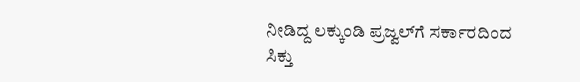ನೀಡಿದ್ದ ಲಕ್ಕುಂಡಿ ಪ್ರಜ್ವಲ್‌ಗೆ ಸರ್ಕಾರದಿಂದ ಸಿಕ್ತು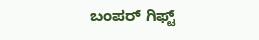ಬಂಪರ್ ಗಿಫ್ಟ್